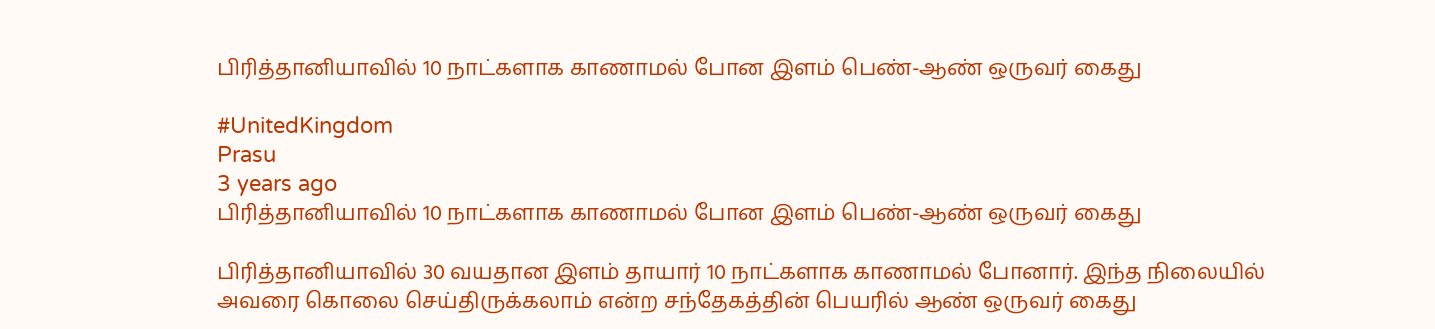பிரித்தானியாவில் 10 நாட்களாக காணாமல் போன இளம் பெண்-ஆண் ஒருவர் கைது

#UnitedKingdom
Prasu
3 years ago
பிரித்தானியாவில் 10 நாட்களாக காணாமல் போன இளம் பெண்-ஆண் ஒருவர் கைது

பிரித்தானியாவில் 30 வயதான இளம் தாயார் 10 நாட்களாக காணாமல் போனார். இந்த நிலையில் அவரை கொலை செய்திருக்கலாம் என்ற சந்தேகத்தின் பெயரில் ஆண் ஒருவர் கைது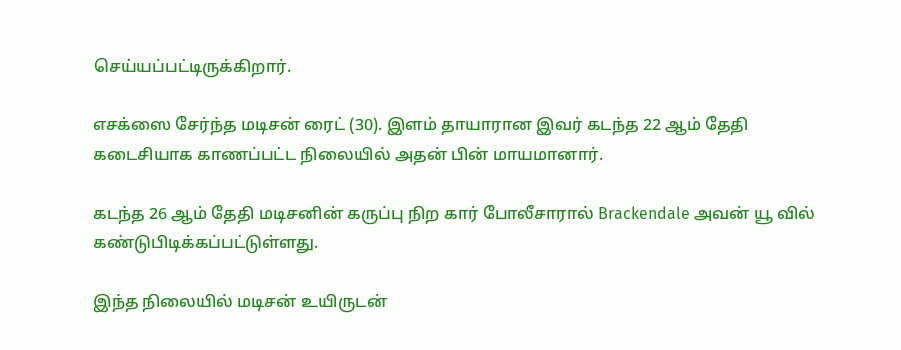செய்யப்பட்டிருக்கிறார்.

எசக்ஸை சேர்ந்த மடிசன் ரைட் (30). இளம் தாயாரான இவர் கடந்த 22 ஆம் தேதி கடைசியாக காணப்பட்ட நிலையில் அதன் பின் மாயமானார்.

கடந்த 26 ஆம் தேதி மடிசனின் கருப்பு நிற கார் போலீசாரால் Brackendale அவன் யூ வில் கண்டுபிடிக்கப்பட்டுள்ளது.

இந்த நிலையில் மடிசன் உயிருடன்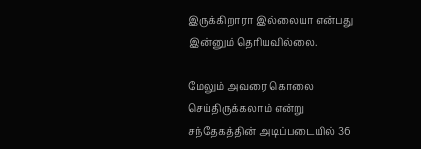இருக்கிறாரா இல்லையா என்பது இன்னும் தெரியவில்லை.

மேலும் அவரை கொலை செய்திருக்கலாம் என்று சந்தேகத்தின் அடிப்படையில் 36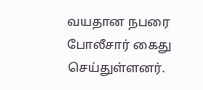வயதான நபரை போலீசார் கைது செய்துள்ளனர்.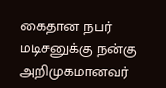கைதான நபர் மடிசனுக்கு நன்கு அறிமுகமானவர்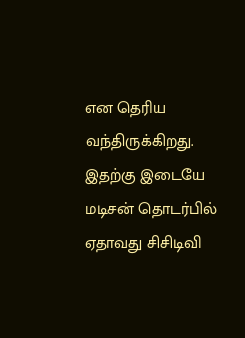என தெரிய வந்திருக்கிறது. இதற்கு இடையே மடிசன் தொடர்பில் ஏதாவது சிசிடிவி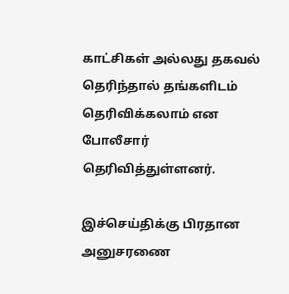காட்சிகள் அல்லது தகவல் தெரிந்தால் தங்களிடம் தெரிவிக்கலாம் என போலீசார் தெரிவித்துள்ளனர்.

இச்செய்திக்கு பிரதான அனுசரணை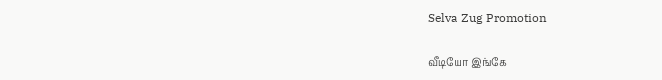Selva Zug Promotion

வீடியோ இங்கே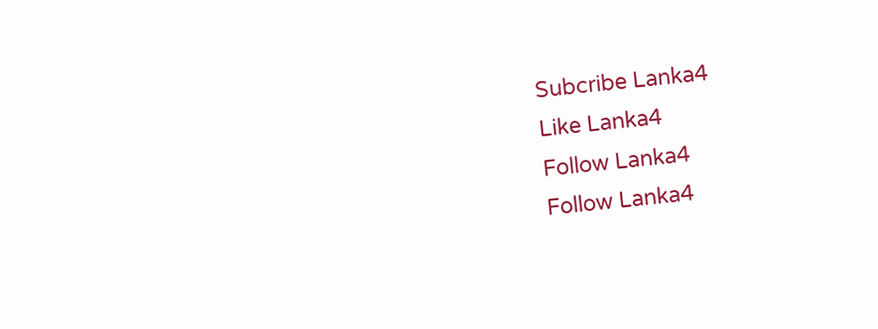Subcribe Lanka4
Like Lanka4
Follow Lanka4
Follow Lanka4